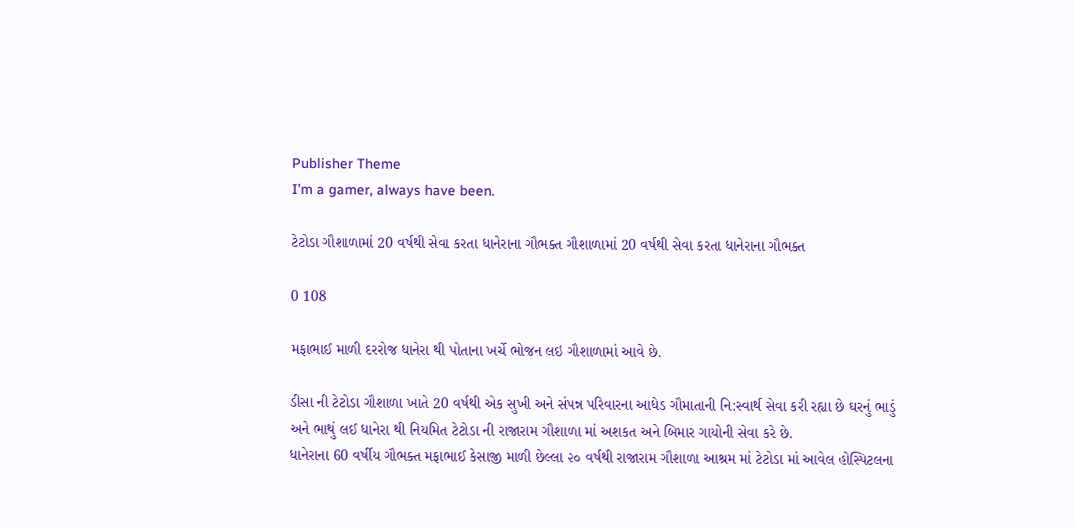Publisher Theme
I’m a gamer, always have been.

ટેટોડા ગૌશાળામાં 20 વર્ષથી સેવા કરતા ધાનેરાના ગૌભક્ત ગૌશાળામાં 20 વર્ષથી સેવા કરતા ધાનેરાના ગૌભક્ત

0 108

મફાભાઈ માળી દરરોજ ધાનેરા થી પોતાના ખર્ચે ભોજન લઇ ગૌશાળામાં આવે છે.

ડીસા ની ટેટોડા ગૌશાળા ખાતે 20 વર્ષથી એક સુખી અને સંપન્ન પરિવારના આધેડ ગૌમાતાની નિ:સ્વાર્થ સેવા કરી રહ્યા છે ઘરનું ભાડું અને ભાથું લઈ ધાનેરા થી નિયમિત ટેટોડા ની રાજારામ ગૌશાળા માં અશકત અને બિમાર ગાયોની સેવા કરે છે.
ધાનેરાના 60 વર્ષીય ગૌભક્ત મફાભાઈ કેસાજી માળી છેલ્લા ૨૦ વર્ષથી રાજારામ ગૌશાળા આશ્રમ માં ટેટોડા માં આવેલ હોસ્પિટલના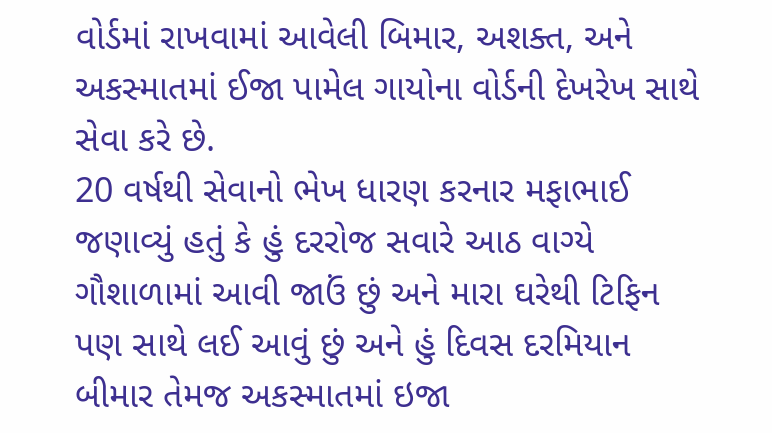વોર્ડમાં રાખવામાં આવેલી બિમાર, અશક્ત, અને અકસ્માતમાં ઈજા પામેલ ગાયોના વોર્ડની દેખરેખ સાથે સેવા કરે છે.
20 વર્ષથી સેવાનો ભેખ ધારણ કરનાર મફાભાઈ જણાવ્યું હતું કે હું દરરોજ સવારે આઠ વાગ્યે ગૌશાળામાં આવી જાઉં છું અને મારા ઘરેથી ટિફિન પણ સાથે લઈ આવું છું અને હું દિવસ દરમિયાન બીમાર તેમજ અકસ્માતમાં ઇજા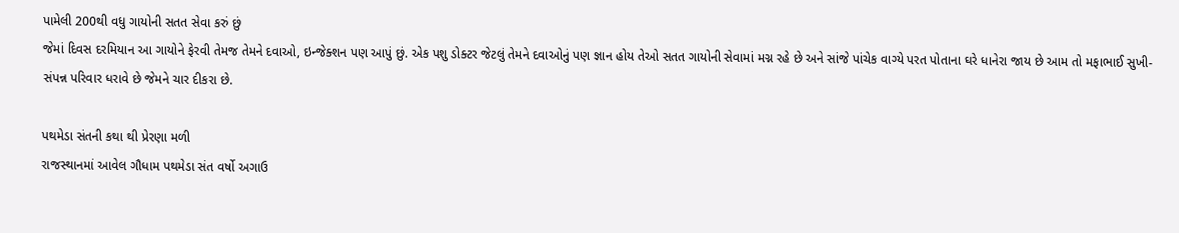પામેલી 200થી વધુ ગાયોની સતત સેવા કરું છું
જેમાં દિવસ દરમિયાન આ ગાયોને ફેરવી તેમજ તેમને દવાઓ, ઇન્જેક્શન પણ આપું છું. એક પશુ ડોક્ટર જેટલું તેમને દવાઓનું પણ જ્ઞાન હોય તેઓ સતત ગાયોની સેવામાં મગ્ન રહે છે અને સાંજે પાંચેક વાગ્યે પરત પોતાના ઘરે ધાનેરા જાય છે આમ તો મફાભાઈ સુખી-સંપન્ન પરિવાર ધરાવે છે જેમને ચાર દીકરા છે.

પથમેડા સંતની કથા થી પ્રેરણા મળી
રાજસ્થાનમાં આવેલ ગૌધામ પથમેડા સંત વર્ષો અગાઉ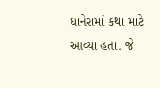ધાનેરામાં કથા માટે આવ્યા હતા. જે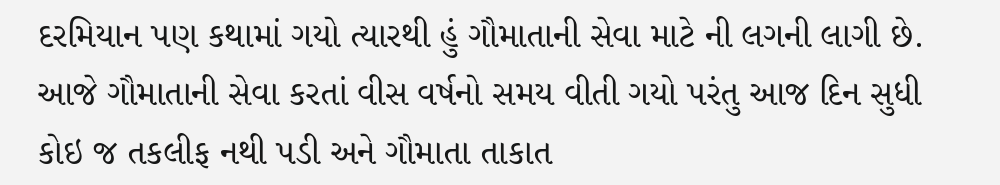દરમિયાન પણ કથામાં ગયો ત્યારથી હું ગૌમાતાની સેવા માટે ની લગની લાગી છે. આજે ગૌમાતાની સેવા કરતાં વીસ વર્ષનો સમય વીતી ગયો પરંતુ આજ દિન સુધી કોઇ જ તકલીફ નથી પડી અને ગૌમાતા તાકાત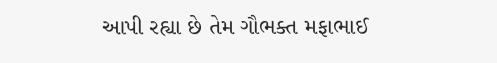આપી રહ્યા છે તેમ ગૌભક્ત મફાભાઈ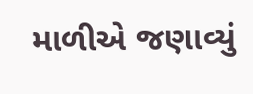માળીએ જણાવ્યું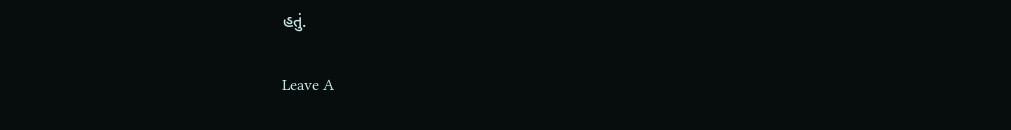હતું.

Leave A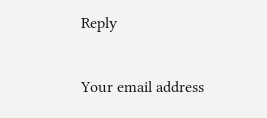Reply

Your email address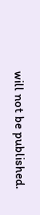will not be published.